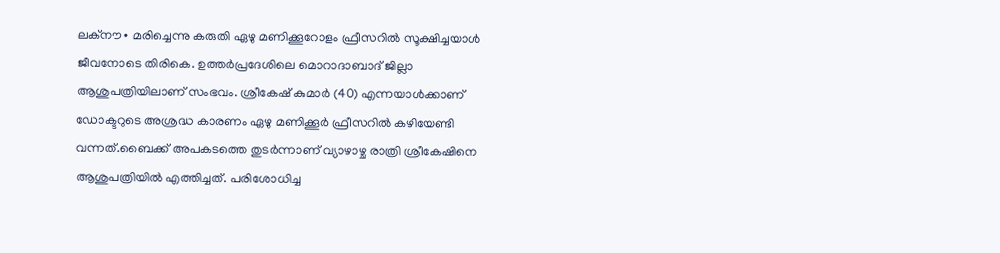ലക്നൗ∙ മരിച്ചെന്നു കരുതി ഏഴു മണിക്കൂറോളം ഫ്രീസറിൽ സൂക്ഷിച്ചയാൾ ജീവനോടെ തിരികെ. ഉത്തർപ്രദേശിലെ മൊറാദാബാദ് ജില്ലാ ആശുപത്രിയിലാണ് സംഭവം. ശ്രീകേഷ് കുമാർ (40) എന്നയാൾക്കാണ് ഡോക്ടറുടെ അശ്രദ്ധ കാരണം ഏഴു മണിക്കൂർ ഫ്രീസറിൽ കഴിയേണ്ടി വന്നത്.ബൈക്ക് അപകടത്തെ തുടർന്നാണ് വ്യാഴാഴ്ച രാത്രി ശ്രീകേഷിനെ ആശുപത്രിയിൽ എത്തിച്ചത്. പരിശോധിച്ച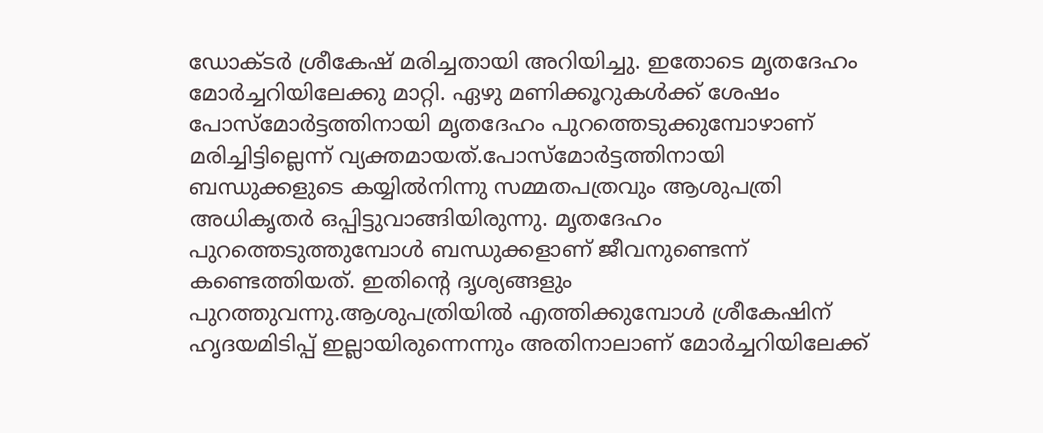ഡോക്ടർ ശ്രീകേഷ് മരിച്ചതായി അറിയിച്ചു. ഇതോടെ മൃതദേഹം മോർച്ചറിയിലേക്കു മാറ്റി. ഏഴു മണിക്കൂറുകൾക്ക് ശേഷം പോസ്മോർട്ടത്തിനായി മൃതദേഹം പുറത്തെടുക്കുമ്പോഴാണ് മരിച്ചിട്ടില്ലെന്ന് വ്യക്തമായത്.പോസ്മോർട്ടത്തിനായി ബന്ധുക്കളുടെ കയ്യിൽനിന്നു സമ്മതപത്രവും ആശുപത്രി അധികൃതർ ഒപ്പിട്ടുവാങ്ങിയിരുന്നു. മൃതദേഹം പുറത്തെടുത്തുമ്പോൾ ബന്ധുക്കളാണ് ജീവനുണ്ടെന്ന് കണ്ടെത്തിയത്. ഇതിന്റെ ദൃശ്യങ്ങളും പുറത്തുവന്നു.ആശുപത്രിയിൽ എത്തിക്കുമ്പോൾ ശ്രീകേഷിന് ഹൃദയമിടിപ്പ് ഇല്ലായിരുന്നെന്നും അതിനാലാണ് മോർച്ചറിയിലേക്ക്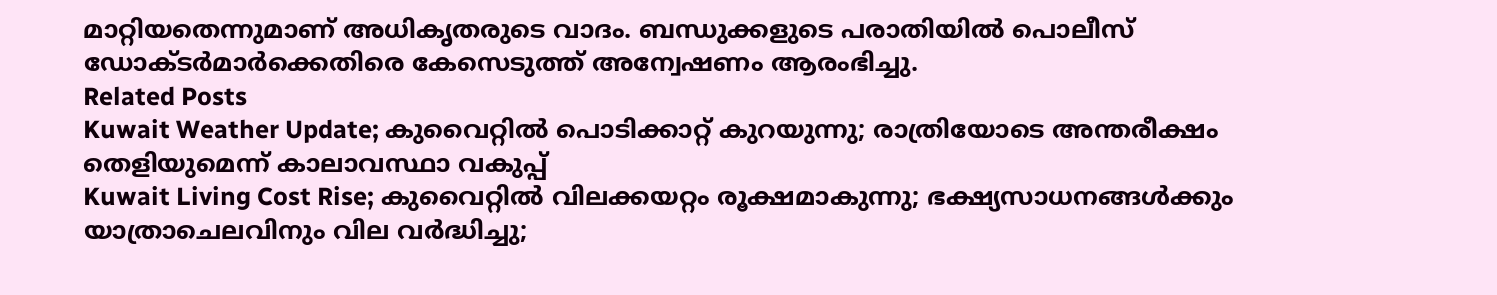മാറ്റിയതെന്നുമാണ് അധികൃതരുടെ വാദം. ബന്ധുക്കളുടെ പരാതിയിൽ പൊലീസ് ഡോക്ടർമാർക്കെതിരെ കേസെടുത്ത് അന്വേഷണം ആരംഭിച്ചു.
Related Posts
Kuwait Weather Update; കുവൈറ്റിൽ പൊടിക്കാറ്റ് കുറയുന്നു; രാത്രിയോടെ അന്തരീക്ഷം തെളിയുമെന്ന് കാലാവസ്ഥാ വകുപ്പ്
Kuwait Living Cost Rise; കുവൈറ്റിൽ വിലക്കയറ്റം രൂക്ഷമാകുന്നു; ഭക്ഷ്യസാധനങ്ങൾക്കും യാത്രാചെലവിനും വില വർദ്ധിച്ചു;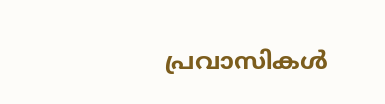പ്രവാസികൾ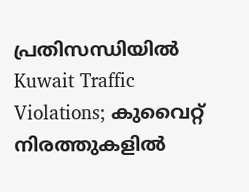പ്രതിസന്ധിയിൽ
Kuwait Traffic Violations; കുവൈറ്റ് നിരത്തുകളിൽ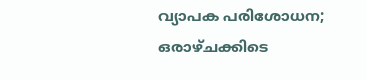വ്യാപക പരിശോധന; ഒരാഴ്ചക്കിടെ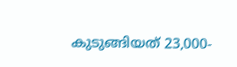കുടുങ്ങിയത് 23,000-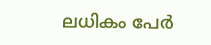ലധികം പേർ